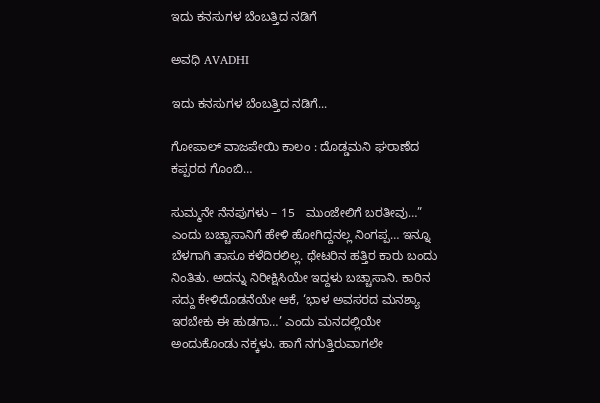ಇದು ಕನಸುಗಳ ಬೆಂಬತ್ತಿದ ನಡಿಗೆ‍

ಅವಧಿ AVADHI

ಇದು ಕನಸುಗಳ ಬೆಂಬತ್ತಿದ ನಡಿಗೆ...

ಗೋಪಾಲ್ ವಾಜಪೇಯಿ ಕಾಲಂ : ದೊಡ್ಡಮನಿ ಘರಾಣೆದ ಕಪ್ಪರದ ಗೊಂಬಿ…

ಸುಮ್ಮನೇ ನೆನಪುಗಳು – 15   ಮುಂಜೇಲಿಗೆ ಬರತೀವು…” ಎಂದು ಬಚ್ಚಾಸಾನಿಗೆ ಹೇಳಿ ಹೋಗಿದ್ದನಲ್ಲ ನಿಂಗಪ್ಪ… ಇನ್ನೂ ಬೆಳಗಾಗಿ ತಾಸೂ ಕಳೆದಿರಲಿಲ್ಲ. ಥೇಟರಿನ ಹತ್ತಿರ ಕಾರು ಬಂದು ನಿಂತಿತು. ಅದನ್ನು ನಿರೀಕ್ಷಿಸಿಯೇ ಇದ್ದಳು ಬಚ್ಚಾಸಾನಿ. ಕಾರಿನ ಸದ್ದು ಕೇಳಿದೊಡನೆಯೇ ಆಕೆ, ‘ಭಾಳ ಅವಸರದ ಮನಶ್ಯಾ ಇರಬೇಕು ಈ ಹುಡಗಾ…’ ಎಂದು ಮನದಲ್ಲಿಯೇ ಅಂದುಕೊಂಡು ನಕ್ಕಳು. ಹಾಗೆ ನಗುತ್ತಿರುವಾಗಲೇ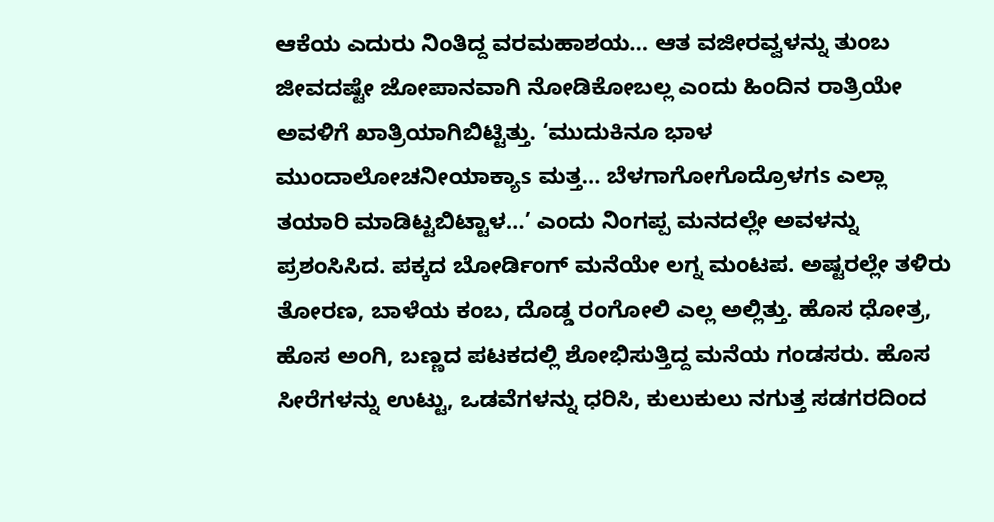ಆಕೆಯ ಎದುರು ನಿಂತಿದ್ದ ವರಮಹಾಶಯ… ಆತ ವಜೀರವ್ವಳನ್ನು ತುಂಬ ಜೀವದಷ್ಟೇ ಜೋಪಾನವಾಗಿ ನೋಡಿಕೋಬಲ್ಲ ಎಂದು ಹಿಂದಿನ ರಾತ್ರಿಯೇ ಅವಳಿಗೆ ಖಾತ್ರಿಯಾಗಿಬಿಟ್ಟಿತ್ತು. ‘ಮುದುಕಿನೂ ಭಾಳ ಮುಂದಾಲೋಚನೀಯಾಕ್ಯಾs ಮತ್ತ… ಬೆಳಗಾಗೋಗೊದ್ರೊಳಗs ಎಲ್ಲಾ ತಯಾರಿ ಮಾಡಿಟ್ಟಬಿಟ್ಟಾಳ…’ ಎಂದು ನಿಂಗಪ್ಪ ಮನದಲ್ಲೇ ಅವಳನ್ನು ಪ್ರಶಂಸಿಸಿದ. ಪಕ್ಕದ ಬೋರ್ಡಿಂಗ್ ಮನೆಯೇ ಲಗ್ನ ಮಂಟಪ. ಅಷ್ಟರಲ್ಲೇ ತಳಿರು ತೋರಣ, ಬಾಳೆಯ ಕಂಬ, ದೊಡ್ಡ ರಂಗೋಲಿ ಎಲ್ಲ ಅಲ್ಲಿತ್ತು. ಹೊಸ ಧೋತ್ರ, ಹೊಸ ಅಂಗಿ, ಬಣ್ಣದ ಪಟಕದಲ್ಲಿ ಶೋಭಿಸುತ್ತಿದ್ದ ಮನೆಯ ಗಂಡಸರು. ಹೊಸ ಸೀರೆಗಳನ್ನು ಉಟ್ಟು, ಒಡವೆಗಳನ್ನು ಧರಿಸಿ, ಕುಲುಕುಲು ನಗುತ್ತ ಸಡಗರದಿಂದ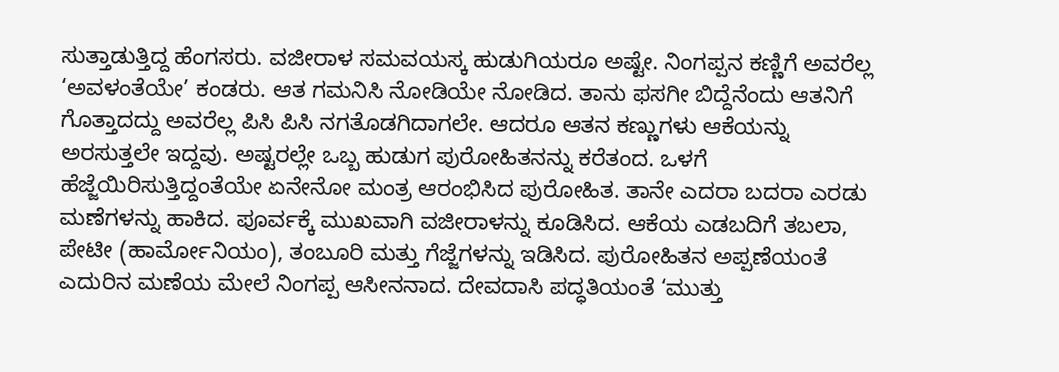ಸುತ್ತಾಡುತ್ತಿದ್ದ ಹೆಂಗಸರು. ವಜೀರಾಳ ಸಮವಯಸ್ಕ ಹುಡುಗಿಯರೂ ಅಷ್ಟೇ. ನಿಂಗಪ್ಪನ ಕಣ್ಣಿಗೆ ಅವರೆಲ್ಲ ‘ಅವಳಂತೆಯೇ’ ಕಂಡರು. ಆತ ಗಮನಿಸಿ ನೋಡಿಯೇ ನೋಡಿದ. ತಾನು ಫಸಗೀ ಬಿದ್ದೆನೆಂದು ಆತನಿಗೆ ಗೊತ್ತಾದದ್ದು ಅವರೆಲ್ಲ ಪಿಸಿ ಪಿಸಿ ನಗತೊಡಗಿದಾಗಲೇ. ಆದರೂ ಆತನ ಕಣ್ಣುಗಳು ಆಕೆಯನ್ನು ಅರಸುತ್ತಲೇ ಇದ್ದವು. ಅಷ್ಟರಲ್ಲೇ ಒಬ್ಬ ಹುಡುಗ ಪುರೋಹಿತನನ್ನು ಕರೆತಂದ. ಒಳಗೆ ಹೆಜ್ಜೆಯಿರಿಸುತ್ತಿದ್ದಂತೆಯೇ ಏನೇನೋ ಮಂತ್ರ ಆರಂಭಿಸಿದ ಪುರೋಹಿತ. ತಾನೇ ಎದರಾ ಬದರಾ ಎರಡು ಮಣೆಗಳನ್ನು ಹಾಕಿದ. ಪೂರ್ವಕ್ಕೆ ಮುಖವಾಗಿ ವಜೀರಾಳನ್ನು ಕೂಡಿಸಿದ. ಆಕೆಯ ಎಡಬದಿಗೆ ತಬಲಾ, ಪೇಟೀ (ಹಾರ್ಮೋನಿಯಂ), ತಂಬೂರಿ ಮತ್ತು ಗೆಜ್ಜೆಗಳನ್ನು ಇಡಿಸಿದ. ಪುರೋಹಿತನ ಅಪ್ಪಣೆಯಂತೆ ಎದುರಿನ ಮಣೆಯ ಮೇಲೆ ನಿಂಗಪ್ಪ ಆಸೀನನಾದ. ದೇವದಾಸಿ ಪದ್ಧತಿಯಂತೆ ‘ಮುತ್ತು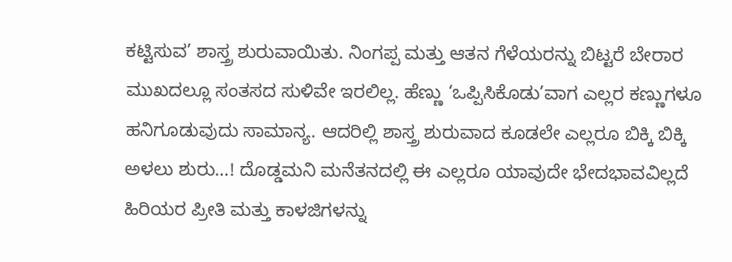ಕಟ್ಟಿಸುವ’ ಶಾಸ್ತ್ರ ಶುರುವಾಯಿತು. ನಿಂಗಪ್ಪ ಮತ್ತು ಆತನ ಗೆಳೆಯರನ್ನು ಬಿಟ್ಟರೆ ಬೇರಾರ ಮುಖದಲ್ಲೂ ಸಂತಸದ ಸುಳಿವೇ ಇರಲಿಲ್ಲ. ಹೆಣ್ಣು ‘ಒಪ್ಪಿಸಿಕೊಡು’ವಾಗ ಎಲ್ಲರ ಕಣ್ಣುಗಳೂ ಹನಿಗೂಡುವುದು ಸಾಮಾನ್ಯ. ಆದರಿಲ್ಲಿ ಶಾಸ್ತ್ರ ಶುರುವಾದ ಕೂಡಲೇ ಎಲ್ಲರೂ ಬಿಕ್ಕಿ ಬಿಕ್ಕಿ ಅಳಲು ಶುರು…! ದೊಡ್ಡಮನಿ ಮನೆತನದಲ್ಲಿ ಈ ಎಲ್ಲರೂ ಯಾವುದೇ ಭೇದಭಾವವಿಲ್ಲದೆ ಹಿರಿಯರ ಪ್ರೀತಿ ಮತ್ತು ಕಾಳಜಿಗಳನ್ನು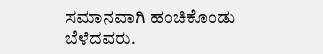ಸಮಾನವಾಗಿ ಹಂಚಿಕೊಂಡು ಬೆಳೆದವರು.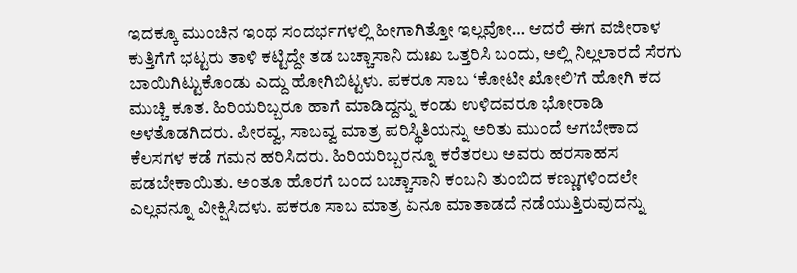ಇದಕ್ಕೂ ಮುಂಚಿನ ಇಂಥ ಸಂದರ್ಭಗಳಲ್ಲಿ ಹೀಗಾಗಿತ್ತೋ ಇಲ್ಲವೋ… ಆದರೆ ಈಗ ವಜೀರಾಳ ಕುತ್ತಿಗೆಗೆ ಭಟ್ಟರು ತಾಳಿ ಕಟ್ಟಿದ್ದೇ ತಡ ಬಚ್ಚಾಸಾನಿ ದುಃಖ ಒತ್ತರಿಸಿ ಬಂದು, ಅಲ್ಲಿ ನಿಲ್ಲಲಾರದೆ ಸೆರಗು ಬಾಯಿಗಿಟ್ಟುಕೊಂಡು ಎದ್ದು ಹೋಗಿಬಿಟ್ಟಳು. ಪಕರೂ ಸಾಬ ‘ಕೋಟೀ ಖೋಲಿ’ಗೆ ಹೋಗಿ ಕದ ಮುಚ್ಚಿ ಕೂತ. ಹಿರಿಯರಿಬ್ಬರೂ ಹಾಗೆ ಮಾಡಿದ್ದನ್ನು ಕಂಡು ಉಳಿದವರೂ ಭೋರಾಡಿ ಅಳತೊಡಗಿದರು. ಪೀರವ್ವ, ಸಾಬವ್ವ ಮಾತ್ರ ಪರಿಸ್ಥಿತಿಯನ್ನು ಅರಿತು ಮುಂದೆ ಆಗಬೇಕಾದ ಕೆಲಸಗಳ ಕಡೆ ಗಮನ ಹರಿಸಿದರು. ಹಿರಿಯರಿಬ್ಬರನ್ನೂ ಕರೆತರಲು ಅವರು ಹರಸಾಹಸ ಪಡಬೇಕಾಯಿತು. ಅಂತೂ ಹೊರಗೆ ಬಂದ ಬಚ್ಚಾಸಾನಿ ಕಂಬನಿ ತುಂಬಿದ ಕಣ್ಣುಗಳಿಂದಲೇ ಎಲ್ಲವನ್ನೂ ವೀಕ್ಷಿಸಿದಳು. ಪಕರೂ ಸಾಬ ಮಾತ್ರ ಏನೂ ಮಾತಾಡದೆ ನಡೆಯುತ್ತಿರುವುದನ್ನು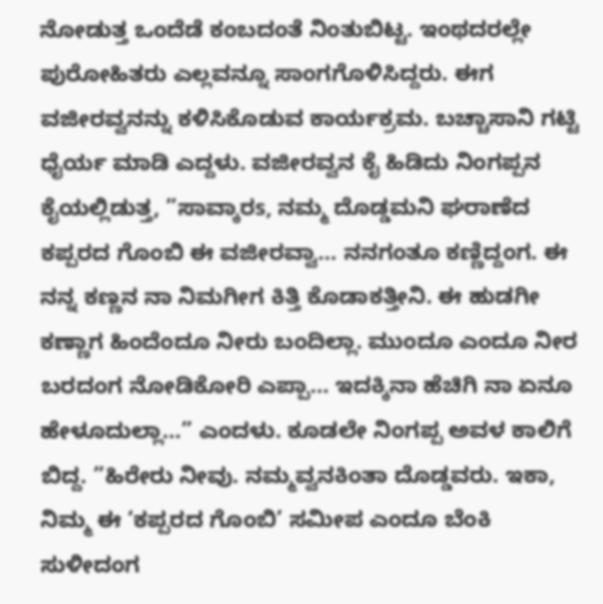ನೋಡುತ್ತ ಒಂದೆಡೆ ಕಂಬದಂತೆ ನಿಂತುಬಿಟ್ಟ. ಇಂಥದರಲ್ಲೇ ಪುರೋಹಿತರು ಎಲ್ಲವನ್ನೂ ಸಾಂಗಗೊಳಿಸಿದ್ದರು. ಈಗ ವಜೀರವ್ವನನ್ನು ಕಳಿಸಿಕೊಡುವ ಕಾರ್ಯಕ್ರಮ. ಬಚ್ಚಾಸಾನಿ ಗಟ್ಟಿ ಧೈರ್ಯ ಮಾಡಿ ಎದ್ದಳು. ವಜೀರವ್ವನ ಕೈ ಹಿಡಿದು ನಿಂಗಪ್ಪನ ಕೈಯಲ್ಲಿಡುತ್ತ, ”ಸಾವ್ಕಾರs, ನಮ್ಮ ದೊಡ್ಡಮನಿ ಘರಾಣೆದ ಕಪ್ಪರದ ಗೊಂಬಿ ಈ ವಜೀರವ್ವಾ… ನನಗಂತೂ ಕಣ್ಣಿದ್ದಂಗ. ಈ ನನ್ನ ಕಣ್ಣನ ನಾ ನಿಮಗೀಗ ಕಿತ್ತಿ ಕೊಡಾಕತ್ತೀನಿ. ಈ ಹುಡಗೀ ಕಣ್ಣಾಗ ಹಿಂದೆಂದೂ ನೀರು ಬಂದಿಲ್ಲಾ. ಮುಂದೂ ಎಂದೂ ನೀರ ಬರದಂಗ ನೋಡಿಕೋರಿ ಎಪ್ಪಾ… ಇದಕ್ಕಿನಾ ಹೆಚಿಗಿ ನಾ ಏನೂ ಹೇಳೂದುಲ್ಲಾ…” ಎಂದಳು. ಕೂಡಲೇ ನಿಂಗಪ್ಪ ಅವಳ ಕಾಲಿಗೆ ಬಿದ್ದ. ”ಹಿರೇರು ನೀವು. ನಮ್ಮವ್ವನಕಿಂತಾ ದೊಡ್ಡವರು. ಇಕಾ, ನಿಮ್ಮ ಈ ‘ಕಪ್ಪರದ ಗೊಂಬಿ’ ಸಮೀಪ ಎಂದೂ ಬೆಂಕಿ ಸುಳೀದಂಗ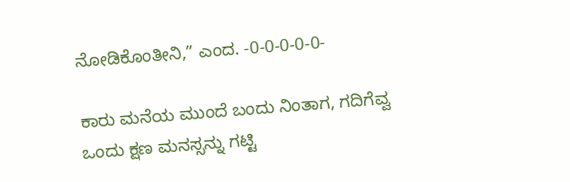ನೋಡಿಕೊಂತೀನಿ,” ಎಂದ. -0-0-0-0-0-

ಕಾರು ಮನೆಯ ಮುಂದೆ ಬಂದು ನಿಂತಾಗ, ಗದಿಗೆವ್ವ ಒಂದು ಕ್ಷಣ ಮನಸ್ಸನ್ನು ಗಟ್ಟಿ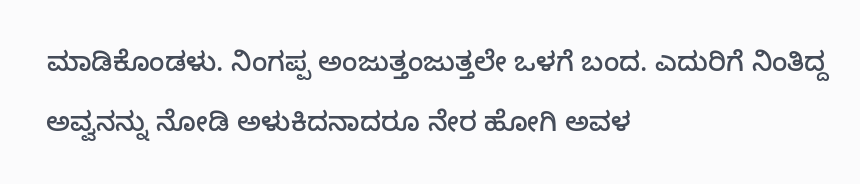ಮಾಡಿಕೊಂಡಳು. ನಿಂಗಪ್ಪ ಅಂಜುತ್ತಂಜುತ್ತಲೇ ಒಳಗೆ ಬಂದ. ಎದುರಿಗೆ ನಿಂತಿದ್ದ ಅವ್ವನನ್ನು ನೋಡಿ ಅಳುಕಿದನಾದರೂ ನೇರ ಹೋಗಿ ಅವಳ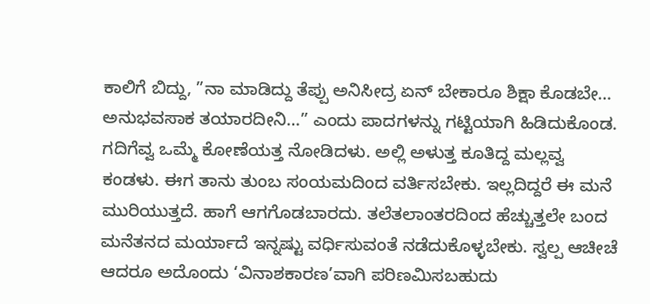ಕಾಲಿಗೆ ಬಿದ್ದು, ”ನಾ ಮಾಡಿದ್ದು ತೆಪ್ಪು ಅನಿಸೀದ್ರ ಏನ್ ಬೇಕಾರೂ ಶಿಕ್ಷಾ ಕೊಡಬೇ… ಅನುಭವಸಾಕ ತಯಾರದೀನಿ…” ಎಂದು ಪಾದಗಳನ್ನು ಗಟ್ಟಿಯಾಗಿ ಹಿಡಿದುಕೊಂಡ. ಗದಿಗೆವ್ವ ಒಮ್ಮೆ ಕೋಣೆಯತ್ತ ನೋಡಿದಳು. ಅಲ್ಲಿ ಅಳುತ್ತ ಕೂತಿದ್ದ ಮಲ್ಲವ್ವ ಕಂಡಳು. ಈಗ ತಾನು ತುಂಬ ಸಂಯಮದಿಂದ ವರ್ತಿಸಬೇಕು. ಇಲ್ಲದಿದ್ದರೆ ಈ ಮನೆ ಮುರಿಯುತ್ತದೆ. ಹಾಗೆ ಆಗಗೊಡಬಾರದು. ತಲೆತಲಾಂತರದಿಂದ ಹೆಚ್ಚುತ್ತಲೇ ಬಂದ ಮನೆತನದ ಮರ್ಯಾದೆ ಇನ್ನಷ್ಟು ವರ್ಧಿಸುವಂತೆ ನಡೆದುಕೊಳ್ಳಬೇಕು. ಸ್ವಲ್ಪ ಆಚೀಚೆ ಆದರೂ ಅದೊಂದು ‘ವಿನಾಶಕಾರಣ’ವಾಗಿ ಪರಿಣಮಿಸಬಹುದು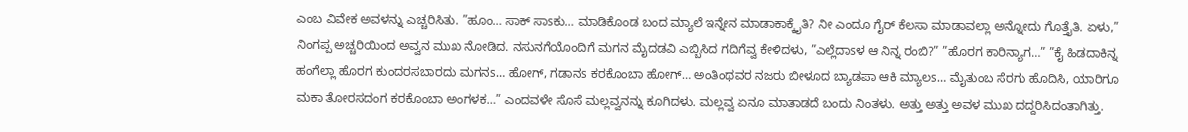ಎಂಬ ವಿವೇಕ ಅವಳನ್ನು ಎಚ್ಚರಿಸಿತು. ”ಹೂಂ… ಸಾಕ್ ಸಾsಕು… ಮಾಡಿಕೊಂಡ ಬಂದ ಮ್ಯಾಲೆ ಇನ್ನೇನ ಮಾಡಾಕಾಕ್ಕೈತಿ? ನೀ ಎಂದೂ ಗೈರ್ ಕೆಲಸಾ ಮಾಡಾವಲ್ಲಾ ಅನ್ನೋದು ಗೊತ್ತೈತಿ. ಏಳು,” ನಿಂಗಪ್ಪ ಅಚ್ಚರಿಯಿಂದ ಅವ್ವನ ಮುಖ ನೋಡಿದ. ನಸುನಗೆಯೊಂದಿಗೆ ಮಗನ ಮೈದಡವಿ ಎಬ್ಬಿಸಿದ ಗದಿಗೆವ್ವ ಕೇಳಿದಳು, ”ಎಲ್ಲೆದಾsಳ ಆ ನಿನ್ನ ರಂಬಿ?” ”ಹೊರಗ ಕಾರಿನ್ಯಾಗ…” ”ಕೈ ಹಿಡದಾಕಿನ್ನ ಹಂಗೆಲ್ಲಾ ಹೊರಗ ಕುಂದರಸಬಾರದು ಮಗನs… ಹೋಗ್, ಗಡಾನs ಕರಕೊಂಬಾ ಹೋಗ್… ಅಂತಿಂಥವರ ನಜರು ಬೀಳೂದ ಬ್ಯಾಡಪಾ ಆಕಿ ಮ್ಯಾಲs… ಮೈತುಂಬ ಸೆರಗು ಹೊದಿಸಿ, ಯಾರಿಗೂ ಮಕಾ ತೋರಸದಂಗ ಕರಕೊಂಬಾ ಅಂಗಳಕ…” ಎಂದವಳೇ ಸೊಸೆ ಮಲ್ಲವ್ವನನ್ನು ಕೂಗಿದಳು. ಮಲ್ಲವ್ವ ಏನೂ ಮಾತಾಡದೆ ಬಂದು ನಿಂತಳು. ಅತ್ತು ಅತ್ತು ಅವಳ ಮುಖ ದದ್ದರಿಸಿದಂತಾಗಿತ್ತು.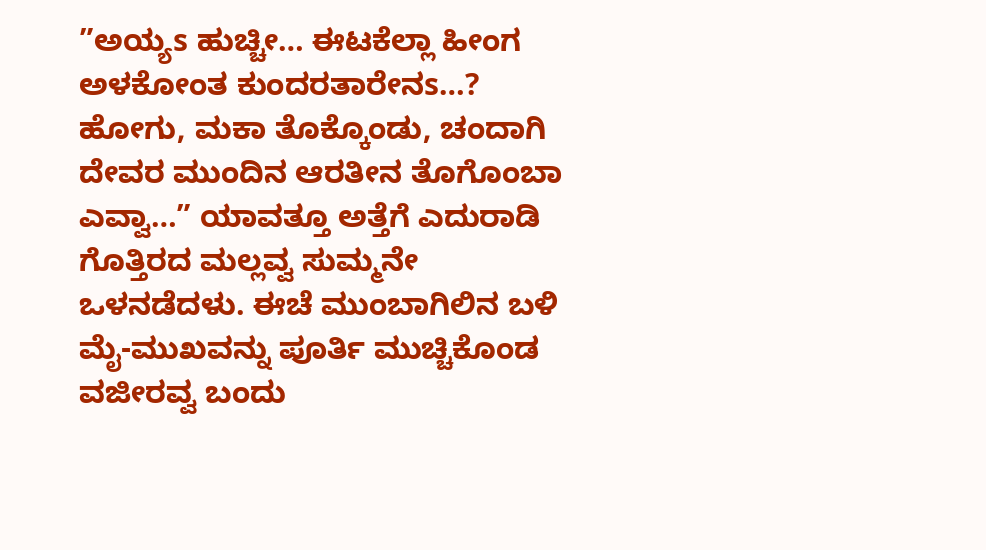”ಅಯ್ಯs ಹುಚ್ಚೀ… ಈಟಕೆಲ್ಲಾ ಹೀಂಗ ಅಳಕೋಂತ ಕುಂದರತಾರೇನs…? ಹೋಗು, ಮಕಾ ತೊಕ್ಕೊಂಡು, ಚಂದಾಗಿ ದೇವರ ಮುಂದಿನ ಆರತೀನ ತೊಗೊಂಬಾ ಎವ್ವಾ…” ಯಾವತ್ತೂ ಅತ್ತೆಗೆ ಎದುರಾಡಿ ಗೊತ್ತಿರದ ಮಲ್ಲವ್ವ ಸುಮ್ಮನೇ ಒಳನಡೆದಳು. ಈಚೆ ಮುಂಬಾಗಿಲಿನ ಬಳಿ ಮೈ-ಮುಖವನ್ನು ಪೂರ್ತಿ ಮುಚ್ಚಿಕೊಂಡ ವಜೀರವ್ವ ಬಂದು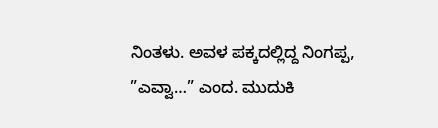ನಿಂತಳು. ಅವಳ ಪಕ್ಕದಲ್ಲಿದ್ದ ನಿಂಗಪ್ಪ, ”ಎವ್ವಾ…” ಎಂದ. ಮುದುಕಿ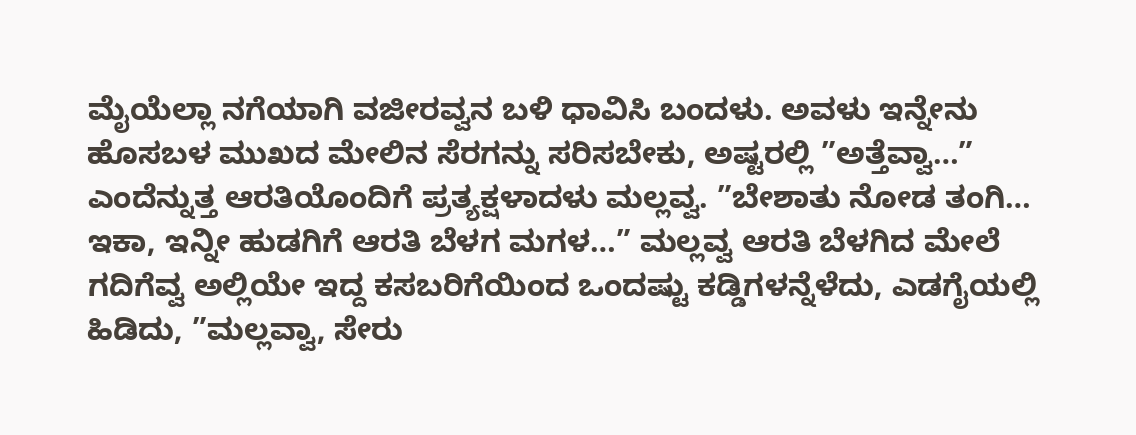ಮೈಯೆಲ್ಲಾ ನಗೆಯಾಗಿ ವಜೀರವ್ವನ ಬಳಿ ಧಾವಿಸಿ ಬಂದಳು. ಅವಳು ಇನ್ನೇನು ಹೊಸಬಳ ಮುಖದ ಮೇಲಿನ ಸೆರಗನ್ನು ಸರಿಸಬೇಕು, ಅಷ್ಟರಲ್ಲಿ ”ಅತ್ತೆವ್ವಾ…” ಎಂದೆನ್ನುತ್ತ ಆರತಿಯೊಂದಿಗೆ ಪ್ರತ್ಯಕ್ಷಳಾದಳು ಮಲ್ಲವ್ವ. ”ಬೇಶಾತು ನೋಡ ತಂಗಿ… ಇಕಾ, ಇನ್ನೀ ಹುಡಗಿಗೆ ಆರತಿ ಬೆಳಗ ಮಗಳ…” ಮಲ್ಲವ್ವ ಆರತಿ ಬೆಳಗಿದ ಮೇಲೆ ಗದಿಗೆವ್ವ ಅಲ್ಲಿಯೇ ಇದ್ದ ಕಸಬರಿಗೆಯಿಂದ ಒಂದಷ್ಟು ಕಡ್ಡಿಗಳನ್ನೆಳೆದು, ಎಡಗೈಯಲ್ಲಿ ಹಿಡಿದು, ”ಮಲ್ಲವ್ವಾ, ಸೇರು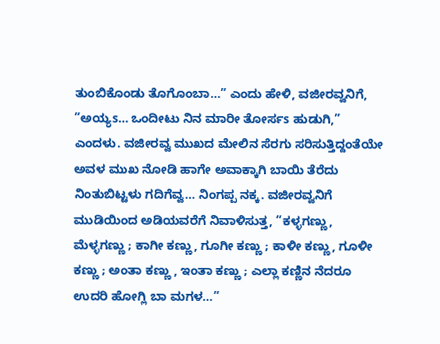ತುಂಬಿಕೊಂಡು ತೊಗೊಂಬಾ…” ಎಂದು ಹೇಳಿ, ವಜೀರವ್ವನಿಗೆ, ”ಅಯ್ಯs… ಒಂದೀಟು ನಿನ ಮಾರೀ ತೋರ್ಸs ಹುಡುಗಿ,” ಎಂದಳು. ವಜೀರವ್ವ ಮುಖದ ಮೇಲಿನ ಸೆರಗು ಸರಿಸುತ್ತಿದ್ದಂತೆಯೇ ಅವಳ ಮುಖ ನೋಡಿ ಹಾಗೇ ಅವಾಕ್ಕಾಗಿ ಬಾಯಿ ತೆರೆದು ನಿಂತುಬಿಟ್ಟಳು ಗದಿಗೆವ್ವ… ನಿಂಗಪ್ಪ ನಕ್ಕ. ವಜೀರವ್ವನಿಗೆ ಮುಡಿಯಿಂದ ಅಡಿಯವರೆಗೆ ನಿವಾಳಿಸುತ್ತ, ”ಕಳ್ಳಗಣ್ಣು, ಮೆಳ್ಳಗಣ್ಣು ; ಕಾಗೀ ಕಣ್ಣು, ಗೂಗೀ ಕಣ್ಣು ; ಕಾಳೀ ಕಣ್ಣು, ಗೂಳೀ ಕಣ್ಣು ; ಅಂತಾ ಕಣ್ಣು , ಇಂತಾ ಕಣ್ಣು ; ಎಲ್ಲಾ ಕಣ್ಣಿನ ನೆದರೂ ಉದರಿ ಹೋಗ್ಲಿ ಬಾ ಮಗಳ…”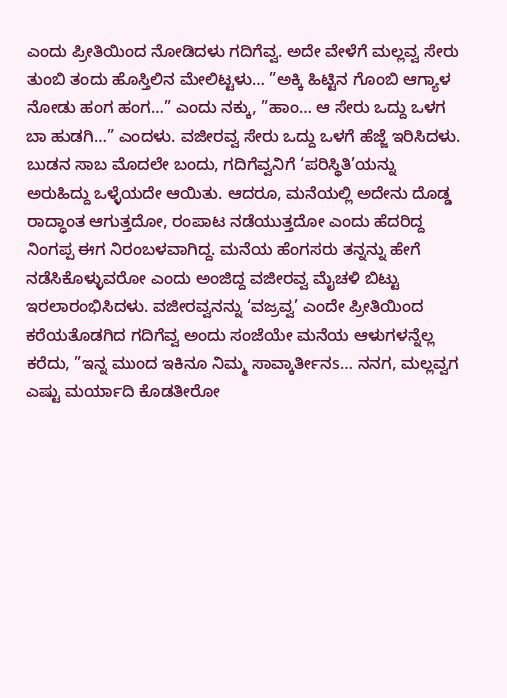ಎಂದು ಪ್ರೀತಿಯಿಂದ ನೋಡಿದಳು ಗದಿಗೆವ್ವ. ಅದೇ ವೇಳೆಗೆ ಮಲ್ಲವ್ವ ಸೇರು ತುಂಬಿ ತಂದು ಹೊಸ್ತಿಲಿನ ಮೇಲಿಟ್ಟಳು… ”ಅಕ್ಕಿ ಹಿಟ್ಟಿನ ಗೊಂಬಿ ಆಗ್ಯಾಳ ನೋಡು ಹಂಗ ಹಂಗ…” ಎಂದು ನಕ್ಕು, ”ಹಾಂ… ಆ ಸೇರು ಒದ್ದು ಒಳಗ ಬಾ ಹುಡಗಿ…” ಎಂದಳು. ವಜೀರವ್ವ ಸೇರು ಒದ್ದು ಒಳಗೆ ಹೆಜ್ಜೆ ಇರಿಸಿದಳು. ಬುಡನ ಸಾಬ ಮೊದಲೇ ಬಂದು, ಗದಿಗೆವ್ವನಿಗೆ ‘ಪರಿಸ್ಥಿತಿ’ಯನ್ನು ಅರುಹಿದ್ದು ಒಳ್ಳೆಯದೇ ಆಯಿತು. ಆದರೂ, ಮನೆಯಲ್ಲಿ ಅದೇನು ದೊಡ್ಡ ರಾದ್ಧಾಂತ ಆಗುತ್ತದೋ, ರಂಪಾಟ ನಡೆಯುತ್ತದೋ ಎಂದು ಹೆದರಿದ್ದ ನಿಂಗಪ್ಪ ಈಗ ನಿರಂಬಳವಾಗಿದ್ದ. ಮನೆಯ ಹೆಂಗಸರು ತನ್ನನ್ನು ಹೇಗೆ ನಡೆಸಿಕೊಳ್ಳುವರೋ ಎಂದು ಅಂಜಿದ್ದ ವಜೀರವ್ವ ಮೈಚಳಿ ಬಿಟ್ಟು ಇರಲಾರಂಭಿಸಿದಳು. ವಜೀರವ್ವನನ್ನು ‘ವಜ್ರವ್ವ’ ಎಂದೇ ಪ್ರೀತಿಯಿಂದ ಕರೆಯತೊಡಗಿದ ಗದಿಗೆವ್ವ ಅಂದು ಸಂಜೆಯೇ ಮನೆಯ ಆಳುಗಳನ್ನೆಲ್ಲ ಕರೆದು, ”ಇನ್ನ ಮುಂದ ಇಕಿನೂ ನಿಮ್ಮ ಸಾವ್ಕಾರ್ತೀನs… ನನಗ, ಮಲ್ಲವ್ವಗ ಎಷ್ಟು ಮರ್ಯಾದಿ ಕೊಡತೀರೋ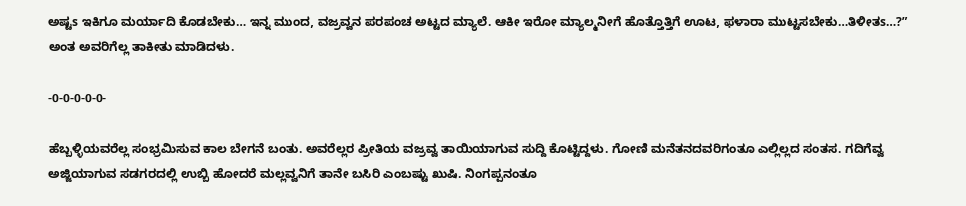ಅಷ್ಟs ಇಕಿಗೂ ಮರ್ಯಾದಿ ಕೊಡಬೇಕು… ಇನ್ನ ಮುಂದ, ವಜ್ರವ್ವನ ಪರಪಂಚ ಅಟ್ಟದ ಮ್ಯಾಲೆ. ಆಕೀ ಇರೋ ಮ್ಯಾಲ್ಮನೀಗೆ ಹೊತ್ತೊತ್ತಿಗೆ ಊಟ, ಫಳಾರಾ ಮುಟ್ಟಸಬೇಕು…ತಿಳೀತs…?” ಅಂತ ಅವರಿಗೆಲ್ಲ ತಾಕೀತು ಮಾಡಿದಳು.

-0-0-0-0-0-

ಹೆಬ್ಬಳ್ಳಿಯವರೆಲ್ಲ ಸಂಭ್ರಮಿಸುವ ಕಾಲ ಬೇಗನೆ ಬಂತು. ಅವರೆಲ್ಲರ ಪ್ರೀತಿಯ ವಜ್ರವ್ವ ತಾಯಿಯಾಗುವ ಸುದ್ದಿ ಕೊಟ್ಟಿದ್ದಳು. ಗೋಣಿ ಮನೆತನದವರಿಗಂತೂ ಎಲ್ಲಿಲ್ಲದ ಸಂತಸ. ಗದಿಗೆವ್ವ ಅಜ್ಜಿಯಾಗುವ ಸಡಗರದಲ್ಲಿ ಉಬ್ಬಿ ಹೋದರೆ ಮಲ್ಲವ್ವನಿಗೆ ತಾನೇ ಬಸಿರಿ ಎಂಬಷ್ಟು ಖುಷಿ. ನಿಂಗಪ್ಪನಂತೂ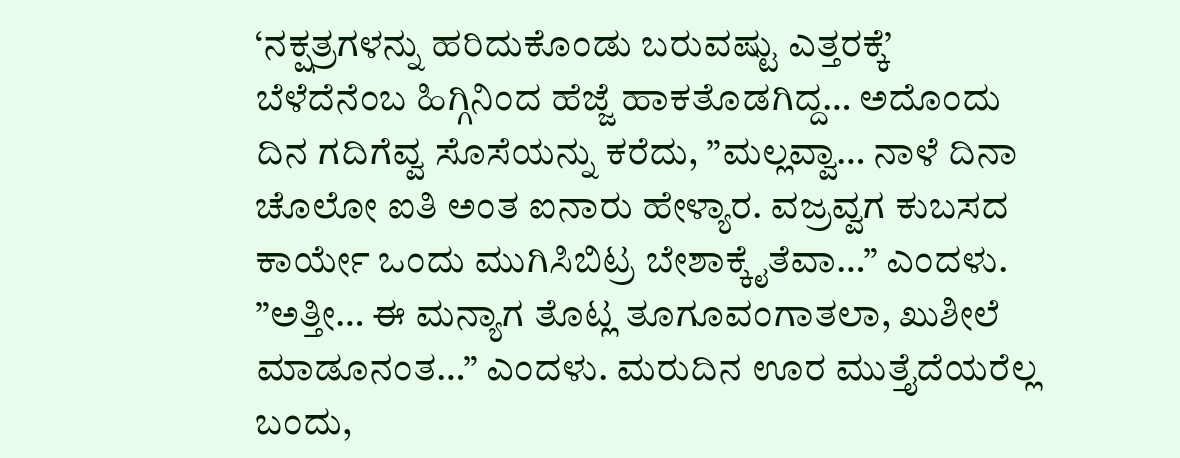‘ನಕ್ಷತ್ರಗಳನ್ನು ಹರಿದುಕೊಂಡು ಬರುವಷ್ಟು ಎತ್ತರಕ್ಕೆ’ ಬೆಳೆದೆನೆಂಬ ಹಿಗ್ಗಿನಿಂದ ಹೆಜ್ಜೆ ಹಾಕತೊಡಗಿದ್ದ… ಅದೊಂದು ದಿನ ಗದಿಗೆವ್ವ ಸೊಸೆಯನ್ನು ಕರೆದು, ”ಮಲ್ಲವ್ವಾ… ನಾಳೆ ದಿನಾ ಚೊಲೋ ಐತಿ ಅಂತ ಐನಾರು ಹೇಳ್ಯಾರ. ವಜ್ರವ್ವಗ ಕುಬಸದ ಕಾರ್ಯೇ ಒಂದು ಮುಗಿಸಿಬಿಟ್ರ ಬೇಶಾಕ್ಕೈತೆವಾ…” ಎಂದಳು. ”ಅತ್ತೀ… ಈ ಮನ್ಯಾಗ ತೊಟ್ಲ ತೂಗೂವಂಗಾತಲಾ, ಖುಶೀಲೆ ಮಾಡೂನಂತ…” ಎಂದಳು. ಮರುದಿನ ಊರ ಮುತ್ತೈದೆಯರೆಲ್ಲ ಬಂದು,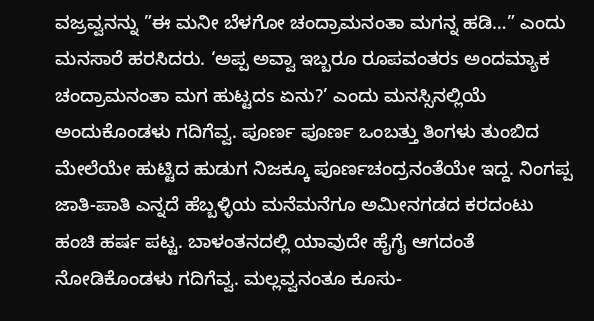ವಜ್ರವ್ವನನ್ನು ”ಈ ಮನೀ ಬೆಳಗೋ ಚಂದ್ರಾಮನಂತಾ ಮಗನ್ನ ಹಡಿ…” ಎಂದು ಮನಸಾರೆ ಹರಸಿದರು. ‘ಅಪ್ಪ ಅವ್ವಾ ಇಬ್ಬರೂ ರೂಪವಂತರs ಅಂದಮ್ಯಾಕ ಚಂದ್ರಾಮನಂತಾ ಮಗ ಹುಟ್ಟದs ಏನು?’ ಎಂದು ಮನಸ್ಸಿನಲ್ಲಿಯೆ ಅಂದುಕೊಂಡಳು ಗದಿಗೆವ್ವ. ಪೂರ್ಣ ಪೂರ್ಣ ಒಂಬತ್ತು ತಿಂಗಳು ತುಂಬಿದ ಮೇಲೆಯೇ ಹುಟ್ಟಿದ ಹುಡುಗ ನಿಜಕ್ಕೂ ಪೂರ್ಣಚಂದ್ರನಂತೆಯೇ ಇದ್ದ. ನಿಂಗಪ್ಪ ಜಾತಿ-ಪಾತಿ ಎನ್ನದೆ ಹೆಬ್ಬಳ್ಳಿಯ ಮನೆಮನೆಗೂ ಅಮೀನಗಡದ ಕರದಂಟು ಹಂಚಿ ಹರ್ಷ ಪಟ್ಟ. ಬಾಳಂತನದಲ್ಲಿ ಯಾವುದೇ ಹೈಗೈ ಆಗದಂತೆ ನೋಡಿಕೊಂಡಳು ಗದಿಗೆವ್ವ. ಮಲ್ಲವ್ವನಂತೂ ಕೂಸು-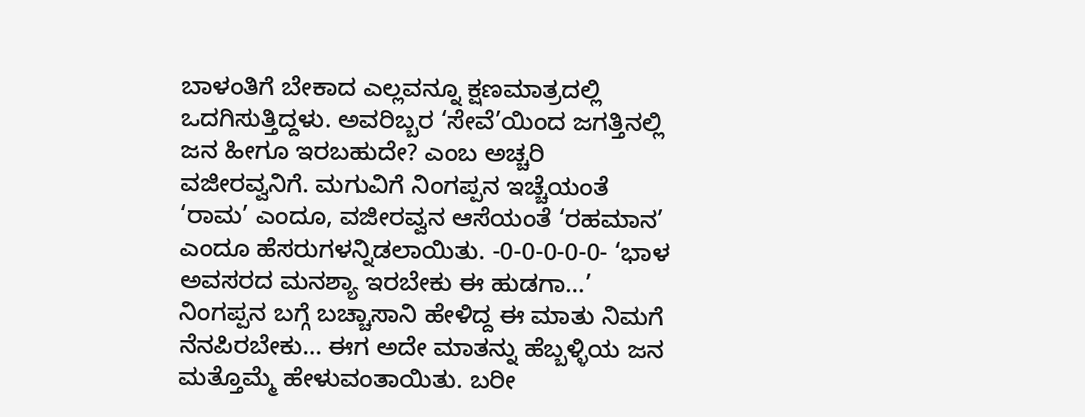ಬಾಳಂತಿಗೆ ಬೇಕಾದ ಎಲ್ಲವನ್ನೂ ಕ್ಷಣಮಾತ್ರದಲ್ಲಿ ಒದಗಿಸುತ್ತಿದ್ದಳು. ಅವರಿಬ್ಬರ ‘ಸೇವೆ’ಯಿಂದ ಜಗತ್ತಿನಲ್ಲಿ ಜನ ಹೀಗೂ ಇರಬಹುದೇ? ಎಂಬ ಅಚ್ಚರಿ ವಜೀರವ್ವನಿಗೆ. ಮಗುವಿಗೆ ನಿಂಗಪ್ಪನ ಇಚ್ಚೆಯಂತೆ ‘ರಾಮ’ ಎಂದೂ, ವಜೀರವ್ವನ ಆಸೆಯಂತೆ ‘ರಹಮಾನ’ ಎಂದೂ ಹೆಸರುಗಳನ್ನಿಡಲಾಯಿತು. -0-0-0-0-0- ‘ಭಾಳ ಅವಸರದ ಮನಶ್ಯಾ ಇರಬೇಕು ಈ ಹುಡಗಾ…’ ನಿಂಗಪ್ಪನ ಬಗ್ಗೆ ಬಚ್ಚಾಸಾನಿ ಹೇಳಿದ್ದ ಈ ಮಾತು ನಿಮಗೆ ನೆನಪಿರಬೇಕು… ಈಗ ಅದೇ ಮಾತನ್ನು ಹೆಬ್ಬಳ್ಳಿಯ ಜನ ಮತ್ತೊಮ್ಮೆ ಹೇಳುವಂತಾಯಿತು. ಬರೀ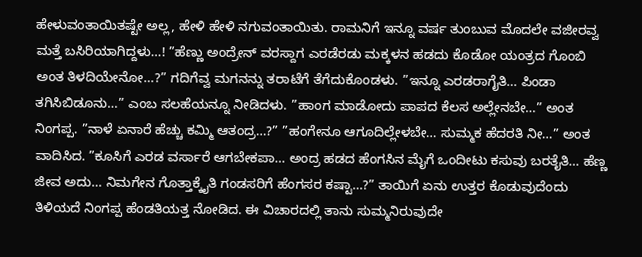ಹೇಳುವಂತಾಯಿತಷ್ಟೇ ಅಲ್ಲ, ಹೇಳಿ ಹೇಳಿ ನಗುವಂತಾಯಿತು. ರಾಮನಿಗೆ ಇನ್ನೂ ವರ್ಷ ತುಂಬುವ ಮೊದಲೇ ವಜೀರವ್ವ ಮತ್ತೆ ಬಸಿರಿಯಾಗಿದ್ದಳು…! ”ಹೆಣ್ಣು ಅಂದ್ರೇನ್ ವರಸ್ದಾಗ ಎರಡೆರಡು ಮಕ್ಕಳನ ಹಡದು ಕೊಡೋ ಯಂತ್ರದ ಗೊಂಬಿ ಅಂತ ತಿಳದಿಯೇನೋ…?” ಗದಿಗೆವ್ವ ಮಗನನ್ನು ತರಾಟೆಗೆ ತೆಗೆದುಕೊಂಡಳು. ”ಇನ್ನೂ ಎರಡರಾಗೈತಿ… ಪಿಂಡಾ ತಗಿಸಿಬಿಡೂನು…” ಎಂಬ ಸಲಹೆಯನ್ನೂ ನೀಡಿದಳು. ”ಹಾಂಗ ಮಾಡೋದು ಪಾಪದ ಕೆಲಸ ಅಲ್ಲೇನಬೇ…” ಅಂತ ನಿಂಗಪ್ಪ. ”ನಾಳೆ ಏನಾರೆ ಹೆಚ್ಚು ಕಮ್ಮಿ ಆತಂದ್ರ…?” ”ಹಂಗೇನೂ ಆಗೂದಿಲ್ಲೇಳಬೇ… ಸುಮ್ಮಕ ಹೆದರತಿ ನೀ…” ಅಂತ ವಾದಿಸಿದ. ”ಕೂಸಿಗೆ ಎರಡ ವರ್ಸಾರೆ ಆಗಬೇಕಪಾ… ಅಂದ್ರ ಹಡದ ಹೆಂಗಸಿನ ಮೈಗೆ ಒಂದೀಟು ಕಸುವು ಬರತೈತಿ… ಹೆಣ್ಣ ಜೀವ ಅದು… ನಿಮಗೇನ ಗೊತ್ತಾಕ್ಕೈತಿ ಗಂಡಸರಿಗೆ ಹೆಂಗಸರ ಕಷ್ಟಾ…?” ತಾಯಿಗೆ ಏನು ಉತ್ತರ ಕೊಡುವುದೆಂದು ತಿಳಿಯದೆ ನಿಂಗಪ್ಪ ಹೆಂಡತಿಯತ್ತ ನೋಡಿದ. ಈ ವಿಚಾರದಲ್ಲಿ ತಾನು ಸುಮ್ಮನಿರುವುದೇ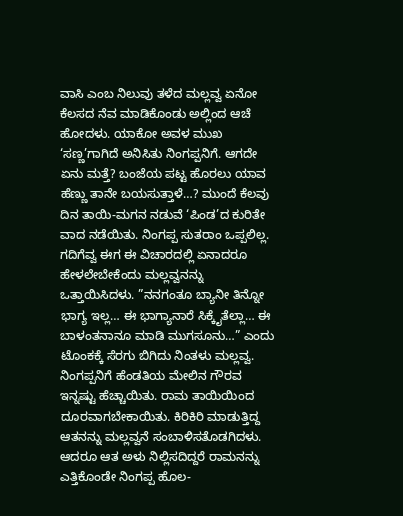ವಾಸಿ ಎಂಬ ನಿಲುವು ತಳೆದ ಮಲ್ಲವ್ವ ಏನೋ ಕೆಲಸದ ನೆವ ಮಾಡಿಕೊಂಡು ಅಲ್ಲಿಂದ ಆಚೆ ಹೋದಳು. ಯಾಕೋ ಅವಳ ಮುಖ ‘ಸಣ್ಣ’ಗಾಗಿದೆ ಅನಿಸಿತು ನಿಂಗಪ್ಪನಿಗೆ. ಆಗದೇ ಏನು ಮತ್ತೆ? ಬಂಜೆಯ ಪಟ್ಟ ಹೊರಲು ಯಾವ ಹೆಣ್ಣು ತಾನೇ ಬಯಸುತ್ತಾಳೆ…? ಮುಂದೆ ಕೆಲವು ದಿನ ತಾಯಿ-ಮಗನ ನಡುವೆ ‘ಪಿಂಡ’ದ ಕುರಿತೇ ವಾದ ನಡೆಯಿತು. ನಿಂಗಪ್ಪ ಸುತರಾಂ ಒಪ್ಪಲಿಲ್ಲ. ಗದಿಗೆವ್ವ ಈಗ ಈ ವಿಚಾರದಲ್ಲಿ ಏನಾದರೂ ಹೇಳಲೇಬೇಕೆಂದು ಮಲ್ಲವ್ವನನ್ನು ಒತ್ತಾಯಿಸಿದಳು. ”ನನಗಂತೂ ಬ್ಯಾನೀ ತಿನ್ನೋ ಭಾಗ್ಯ ಇಲ್ಲ… ಈ ಭಾಗ್ಯಾನಾರೆ ಸಿಕ್ಕೈತೆಲ್ಲಾ… ಈ ಬಾಳಂತನಾನೂ ಮಾಡಿ ಮುಗಸೂನು…” ಎಂದು ಟೊಂಕಕ್ಕೆ ಸೆರಗು ಬಿಗಿದು ನಿಂತಳು ಮಲ್ಲವ್ವ. ನಿಂಗಪ್ಪನಿಗೆ ಹೆಂಡತಿಯ ಮೇಲಿನ ಗೌರವ ಇನ್ನಷ್ಟು ಹೆಚ್ಚಾಯಿತು. ರಾಮ ತಾಯಿಯಿಂದ ದೂರವಾಗಬೇಕಾಯಿತು. ಕಿರಿಕಿರಿ ಮಾಡುತ್ತಿದ್ದ ಆತನನ್ನು ಮಲ್ಲವ್ವನೆ ಸಂಬಾಳಿಸತೊಡಗಿದಳು. ಆದರೂ ಆತ ಅಳು ನಿಲ್ಲಿಸದಿದ್ದರೆ ರಾಮನನ್ನು ಎತ್ತಿಕೊಂಡೇ ನಿಂಗಪ್ಪ ಹೊಲ-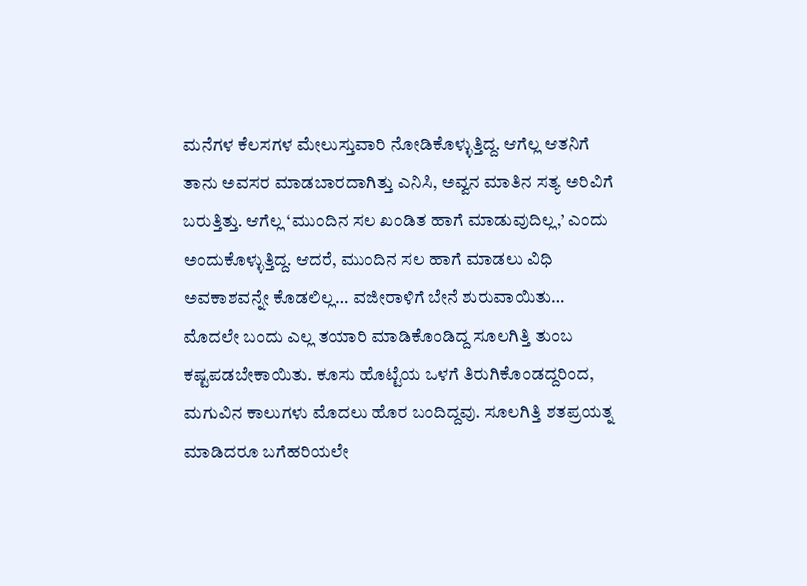ಮನೆಗಳ ಕೆಲಸಗಳ ಮೇಲುಸ್ತುವಾರಿ ನೋಡಿಕೊಳ್ಳುತ್ತಿದ್ದ. ಆಗೆಲ್ಲ ಆತನಿಗೆ ತಾನು ಅವಸರ ಮಾಡಬಾರದಾಗಿತ್ತು ಎನಿಸಿ, ಅವ್ವನ ಮಾತಿನ ಸತ್ಯ ಅರಿವಿಗೆ ಬರುತ್ತಿತ್ತು. ಆಗೆಲ್ಲ ‘ಮುಂದಿನ ಸಲ ಖಂಡಿತ ಹಾಗೆ ಮಾಡುವುದಿಲ್ಲ,’ ಎಂದು ಅಂದುಕೊಳ್ಳುತ್ತಿದ್ದ. ಆದರೆ, ಮುಂದಿನ ಸಲ ಹಾಗೆ ಮಾಡಲು ವಿಧಿ ಅವಕಾಶವನ್ನೇ ಕೊಡಲಿಲ್ಲ… ವಜೀರಾಳಿಗೆ ಬೇನೆ ಶುರುವಾಯಿತು… ಮೊದಲೇ ಬಂದು ಎಲ್ಲ ತಯಾರಿ ಮಾಡಿಕೊಂಡಿದ್ದ ಸೂಲಗಿತ್ತಿ ತುಂಬ ಕಷ್ಟಪಡಬೇಕಾಯಿತು. ಕೂಸು ಹೊಟ್ಟೆಯ ಒಳಗೆ ತಿರುಗಿಕೊಂಡದ್ದರಿಂದ, ಮಗುವಿನ ಕಾಲುಗಳು ಮೊದಲು ಹೊರ ಬಂದಿದ್ದವು. ಸೂಲಗಿತ್ತಿ ಶತಪ್ರಯತ್ನ ಮಾಡಿದರೂ ಬಗೆಹರಿಯಲೇ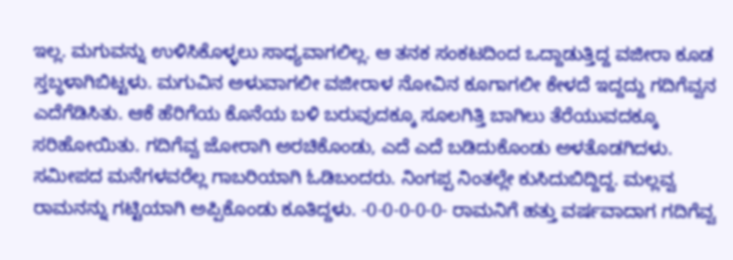ಇಲ್ಲ. ಮಗುವನ್ನು ಉಳಿಸಿಕೊಳ್ಳಲು ಸಾಧ್ಯವಾಗಲಿಲ್ಲ. ಆ ತನಕ ಸಂಕಟದಿಂದ ಒದ್ದಾಡುತ್ತಿದ್ದ ವಜೀರಾ ಕೂಡ ಸ್ತಬ್ಧಳಾಗಿಬಿಟ್ಟಳು. ಮಗುವಿನ ಅಳುವಾಗಲೀ ವಜೀರಾಳ ನೋವಿನ ಕೂಗಾಗಲೀ ಕೇಳದೆ ಇದ್ದದ್ದು ಗದಿಗೆವ್ವನ ಎದೆಗೆಡಿಸಿತು. ಆಕೆ ಹೆರಿಗೆಯ ಕೊನೆಯ ಬಳಿ ಬರುವುದಕ್ಕೂ ಸೂಲಗಿತ್ತಿ ಬಾಗಿಲು ತೆರೆಯುವದಕ್ಕೂ ಸರಿಹೋಯಿತು. ಗದಿಗೆವ್ವ ಜೋರಾಗಿ ಅರಚಿಕೊಂಡು, ಎದೆ ಎದೆ ಬಡಿದುಕೊಂಡು ಅಳತೊಡಗಿದಳು. ಸಮೀಪದ ಮನೆಗಳವರೆಲ್ಲ ಗಾಬರಿಯಾಗಿ ಓಡಿಬಂದರು. ನಿಂಗಪ್ಪ ನಿಂತಲ್ಲೇ ಕುಸಿದುಬಿದ್ದಿದ್ದ. ಮಲ್ಲವ್ವ ರಾಮನನ್ನು ಗಟ್ಟಿಯಾಗಿ ಅಪ್ಪಿಕೊಂಡು ಕೂತಿದ್ದಳು. -0-0-0-0-0- ರಾಮನಿಗೆ ಹತ್ತು ವರ್ಷವಾದಾಗ ಗದಿಗೆವ್ವ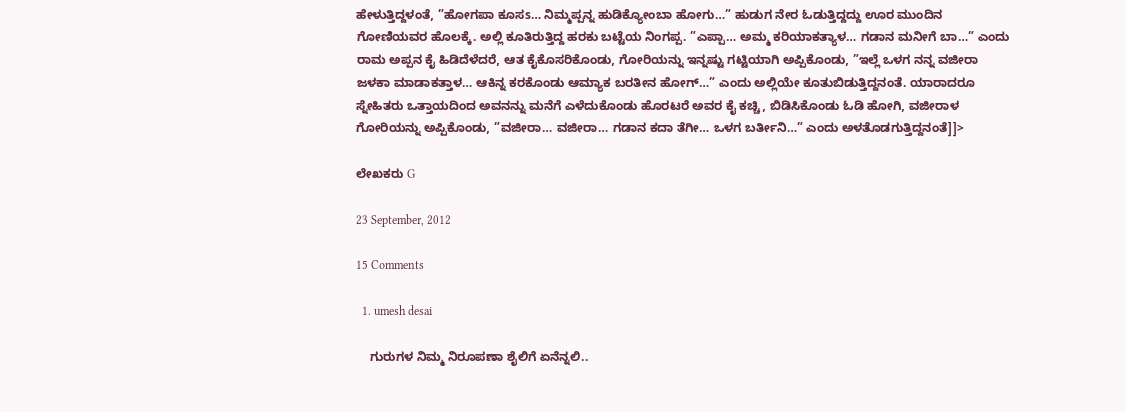ಹೇಳುತ್ತಿದ್ದಳಂತೆ, ”ಹೋಗಪಾ ಕೂಸs… ನಿಮ್ಮಪ್ಪನ್ನ ಹುಡಿಕ್ಯೋಂಬಾ ಹೋಗು…” ಹುಡುಗ ನೇರ ಓಡುತ್ತಿದ್ದದ್ದು ಊರ ಮುಂದಿನ ಗೋಣಿಯವರ ಹೊಲಕ್ಕೆ. ಅಲ್ಲಿ ಕೂತಿರುತ್ತಿದ್ದ ಹರಕು ಬಟ್ಟೆಯ ನಿಂಗಪ್ಪ. ”ಎಪ್ಪಾ… ಅಮ್ಮ ಕರಿಯಾಕತ್ಯಾಳ… ಗಡಾನ ಮನೀಗೆ ಬಾ…” ಎಂದು ರಾಮ ಅಪ್ಪನ ಕೈ ಹಿಡಿದೆಳೆದರೆ, ಆತ ಕೈಕೊಸರಿಕೊಂಡು, ಗೋರಿಯನ್ನು ಇನ್ನಷ್ಟು ಗಟ್ಟಿಯಾಗಿ ಅಪ್ಪಿಕೊಂಡು, ”ಇಲ್ಲೆ ಒಳಗ ನನ್ನ ವಜೀರಾ ಜಳಕಾ ಮಾಡಾಕತ್ತಾಳ… ಆಕಿನ್ನ ಕರಕೊಂಡು ಆಮ್ಯಾಕ ಬರತೀನ ಹೋಗ್…” ಎಂದು ಅಲ್ಲಿಯೇ ಕೂತುಬಿಡುತ್ತಿದ್ದನಂತೆ. ಯಾರಾದರೂ ಸ್ನೇಹಿತರು ಒತ್ತಾಯದಿಂದ ಅವನನ್ನು ಮನೆಗೆ ಎಳೆದುಕೊಂಡು ಹೊರಟರೆ ಅವರ ಕೈ ಕಚ್ಚಿ, ಬಿಡಿಸಿಕೊಂಡು ಓಡಿ ಹೋಗಿ, ವಜೀರಾಳ ಗೋರಿಯನ್ನು ಅಪ್ಪಿಕೊಂಡು, ”ವಜೀರಾ… ವಜೀರಾ… ಗಡಾನ ಕದಾ ತೆಗೀ… ಒಳಗ ಬರ್ತೀನಿ…” ಎಂದು ಅಳತೊಡಗುತ್ತಿದ್ದನಂತೆ]]>

ಲೇಖಕರು G

23 September, 2012

15 Comments

  1. umesh desai

    ಗುರುಗಳ ನಿಮ್ಮ ನಿರೂಪಣಾ ಶೈಲಿಗೆ ಏನೆನ್ನಲಿ..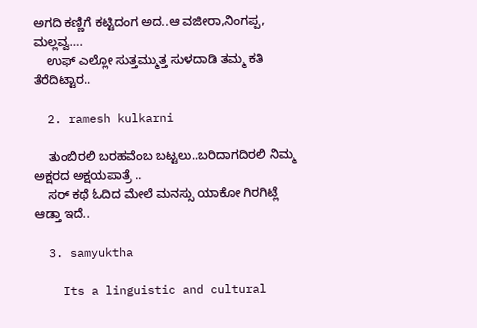ಅಗದಿ ಕಣ್ಣಿಗೆ ಕಟ್ಟಿದಂಗ ಅದ..ಆ ವಜೀರಾ,ನಿಂಗಪ್ಪ, ಮಲ್ಲವ್ವ….
    ಉಫ್ ಎಲ್ಲೋ ಸುತ್ತಮ್ಮುತ್ತ ಸುಳದಾಡಿ ತಮ್ಮ ಕತಿ ತೆರೆದಿಟ್ಟಾರ..

  2. ramesh kulkarni

    ತುಂಬಿರಲಿ ಬರಹವೆಂಬ ಬಟ್ಟಲು..ಬರಿದಾಗದಿರಲಿ ನಿಮ್ಮ ಅಕ್ಷರದ ಅಕ್ಷಯಪಾತ್ರೆ ..
    ಸರ್ ಕಥೆ ಓದಿದ ಮೇಲೆ ಮನಸ್ಸು ಯಾಕೋ ಗಿರಗಿಟ್ಲೆ ಆಡ್ತಾ ಇದೆ..

  3. samyuktha

    Its a linguistic and cultural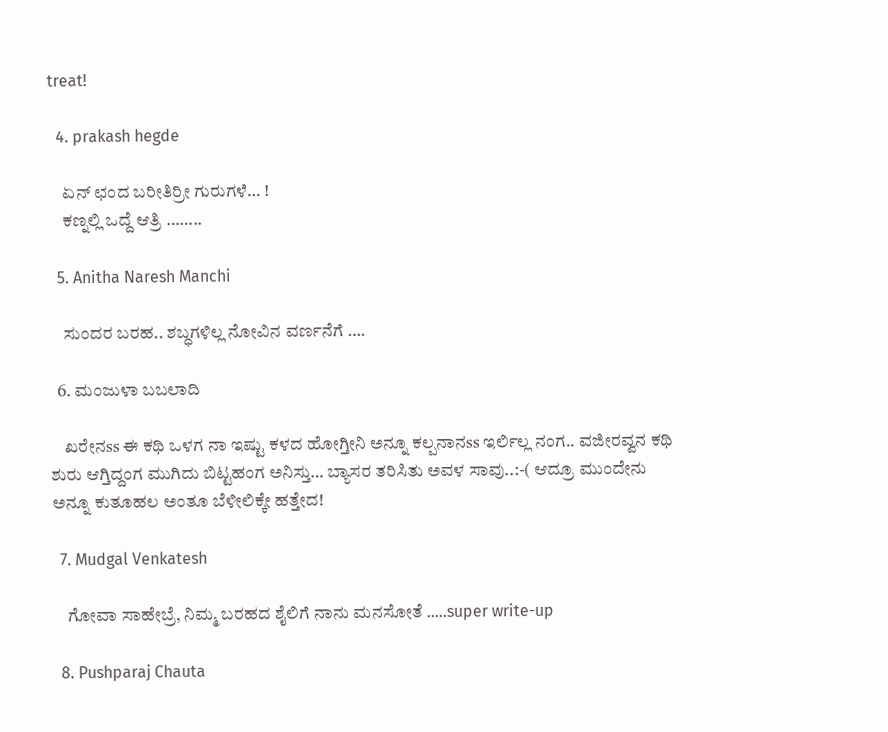treat!

  4. prakash hegde

    ಏನ್ ಛಂದ ಬರೀತಿರ್ರೀ ಗುರುಗಳೆ… !
    ಕಣ್ನಲ್ಲಿ ಒದ್ದೆ ಆತ್ರಿ ……..

  5. Anitha Naresh Manchi

    ಸುಂದರ ಬರಹ.. ಶಬ್ಧಗಳಿಲ್ಲ ನೋವಿನ ವರ್ಣನೆಗೆ ….

  6. ಮಂಜುಳಾ ಬಬಲಾದಿ

    ಖರೇನss ಈ ಕಥಿ ಒಳಗ ನಾ ಇಷ್ಟು ಕಳದ ಹೋಗ್ತೀನಿ ಅನ್ನೂ ಕಲ್ಪನಾನss ಇರ್ಲಿಲ್ಲ ನಂಗ.. ವಜೀರವ್ವನ ಕಥಿ ಶುರು ಆಗ್ತಿದ್ದಂಗ ಮುಗಿದು ಬಿಟ್ಟಹಂಗ ಅನಿಸ್ತು… ಬ್ಯಾಸರ ತರಿಸಿತು ಅವಳ ಸಾವು..:-( ಆದ್ರೂ ಮುಂದೇನು ಅನ್ನೂ ಕುತೂಹಲ ಅಂತೂ ಬೆಳೀಲಿಕ್ಕೇ ಹತ್ತೇದ!

  7. Mudgal Venkatesh

    ಗೋವಾ ಸಾಹೇಬ್ರೆ, ನಿಮ್ಮ ಬರಹದ ಶೈಲಿಗೆ ನಾನು ಮನಸೋತೆ …..super write-up

  8. Pushparaj Chauta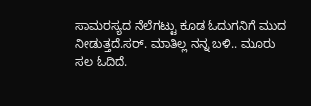ಸಾಮರಸ್ಯದ ನೆಲೆಗಟ್ಟು ಕೂಡ ಓದುಗನಿಗೆ ಮುದ ನೀಡುತ್ತದೆ.ಸರ್. ಮಾತಿಲ್ಲ ನನ್ನ ಬಳಿ.. ಮೂರು ಸಲ ಓದಿದೆ.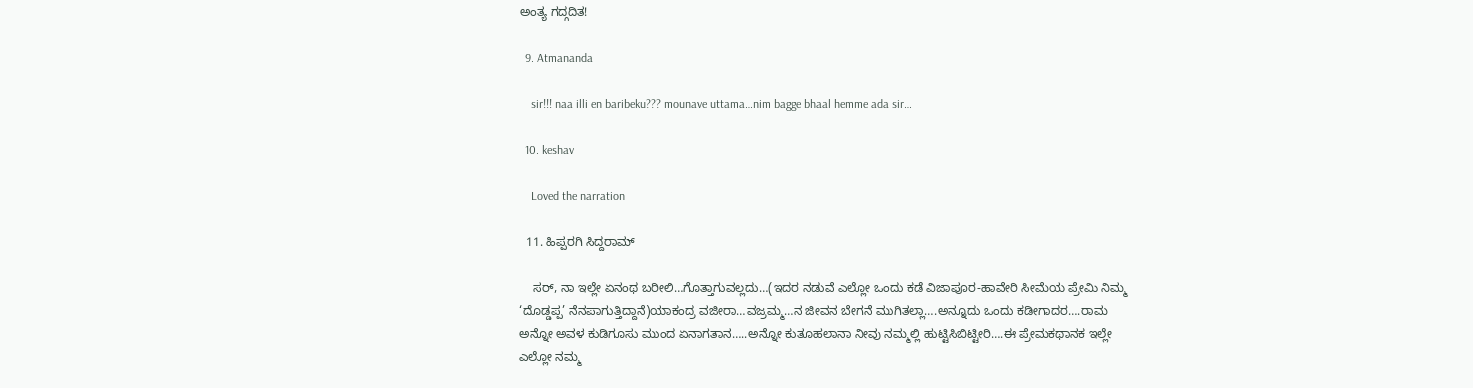ಅಂತ್ಯ ಗದ್ಗದಿತ!

  9. Atmananda

    sir!!! naa illi en baribeku??? mounave uttama…nim bagge bhaal hemme ada sir…

  10. keshav

    Loved the narration

  11. ಹಿಪ್ಪರಗಿ ಸಿದ್ದರಾಮ್

    ಸರ್, ನಾ ಇಲ್ಲೇ ಏನಂಥ ಬರೀಲಿ…ಗೊತ್ತಾಗುವಲ್ಲದು…(ಇದರ ನಡುವೆ ಎಲ್ಲೋ ಒಂದು ಕಡೆ ವಿಜಾಪೂರ-ಹಾವೇರಿ ಸೀಮೆಯ ಪ್ರೇಮಿ ನಿಮ್ಮ ‘ದೊಡ್ಡಪ್ಪ’ ನೆನಪಾಗುತ್ತಿದ್ದಾನೆ)ಯಾಕಂದ್ರ ವಜೀರಾ…ವಜ್ರಮ್ಮ…ನ ಜೀವನ ಬೇಗನೆ ಮುಗಿತಲ್ಲಾ….ಅನ್ನೂದು ಒಂದು ಕಡೀಗಾದರ….ರಾಮ ಅನ್ನೋ ಅವಳ ಕುಡಿಗೂಸು ಮುಂದ ಏನಾಗತಾನ…..ಅನ್ನೋ ಕುತೂಹಲಾನಾ ನೀವು ನಮ್ಮಲ್ಲಿ ಹುಟ್ಟಿಸಿಬಿಟ್ಟೀರಿ….ಈ ಪ್ರೇಮಕಥಾನಕ ಇಲ್ಲೇ ಎಲ್ಲೋ ನಮ್ಮ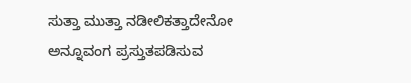ಸುತ್ತಾ ಮುತ್ತಾ ನಡೀಲಿಕತ್ತಾದೇನೋ ಅನ್ನೂವಂಗ ಪ್ರಸ್ತುತಪಡಿಸುವ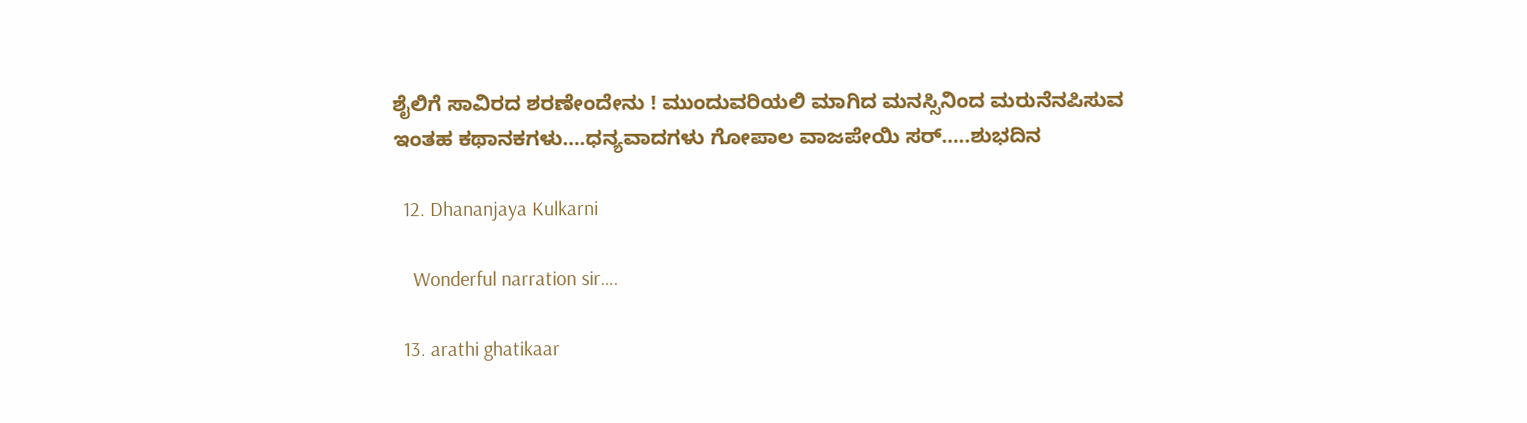ಶೈಲಿಗೆ ಸಾವಿರದ ಶರಣೇಂದೇನು ! ಮುಂದುವರಿಯಲಿ ಮಾಗಿದ ಮನಸ್ಸಿನಿಂದ ಮರುನೆನಪಿಸುವ ಇಂತಹ ಕಥಾನಕಗಳು….ಧನ್ಯವಾದಗಳು ಗೋಪಾಲ ವಾಜಪೇಯಿ ಸರ್…..ಶುಭದಿನ

  12. Dhananjaya Kulkarni

    Wonderful narration sir….

  13. arathi ghatikaar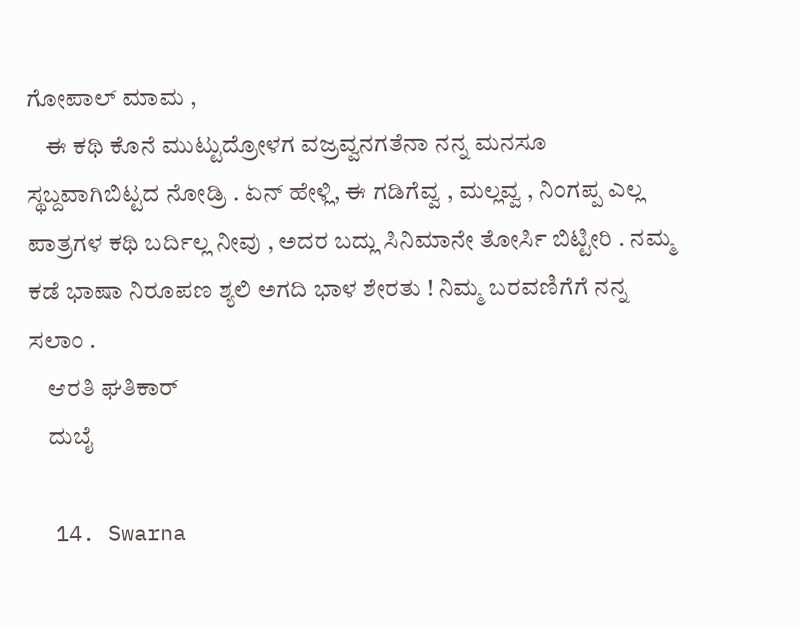ಗೋಪಾಲ್ ಮಾಮ ,
    ಈ ಕಥಿ ಕೊನೆ ಮುಟ್ಟುದ್ರೋಳಗ ವಜ್ರವ್ವನಗತೆನಾ ನನ್ನ ಮನಸೂ ಸ್ಥಬ್ದವಾಗಿಬಿಟ್ಟದ ನೋಡ್ರಿ . ಏನ್ ಹೇಳ್ಲಿ, ಈ ಗಡಿಗೆವ್ವ , ಮಲ್ಲವ್ವ , ನಿಂಗಪ್ಪ ಎಲ್ಲ ಪಾತ್ರಗಳ ಕಥಿ ಬರ್ದಿಲ್ಲ ನೀವು , ಅದರ ಬದ್ಲು ಸಿನಿಮಾನೇ ತೋರ್ಸಿ ಬಿಟ್ಟೀರಿ . ನಮ್ಮ ಕಡೆ ಭಾಷಾ ನಿರೂಪಣ ಶ್ಯಲಿ ಅಗದಿ ಭಾಳ ಶೇರತು ! ನಿಮ್ಮ ಬರವಣಿಗೆಗೆ ನನ್ನ ಸಲಾಂ .
    ಆರತಿ ಘತಿಕಾರ್
    ದುಬೈ

  14. Swarna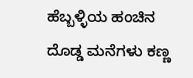ಹೆಬ್ಬಳ್ಳಿಯ ಹಂಚಿನ ದೊಡ್ಡ ಮನೆಗಳು ಕಣ್ಣ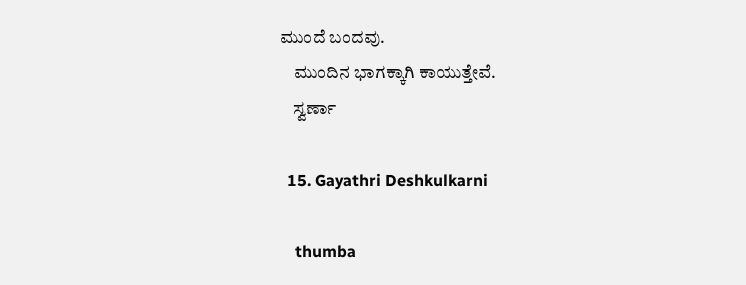ಮುಂದೆ ಬಂದವು.
    ಮುಂದಿನ ಭಾಗಕ್ಕಾಗಿ ಕಾಯುತ್ತೇವೆ.
    ಸ್ವರ್ಣಾ

  15. Gayathri Deshkulkarni

    thumba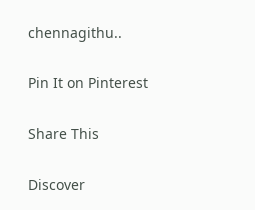chennagithu..

Pin It on Pinterest

Share This

Discover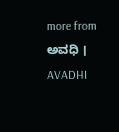more from ಅವಧಿ । AVADHI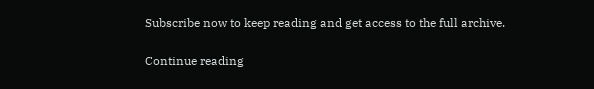Subscribe now to keep reading and get access to the full archive.

Continue reading